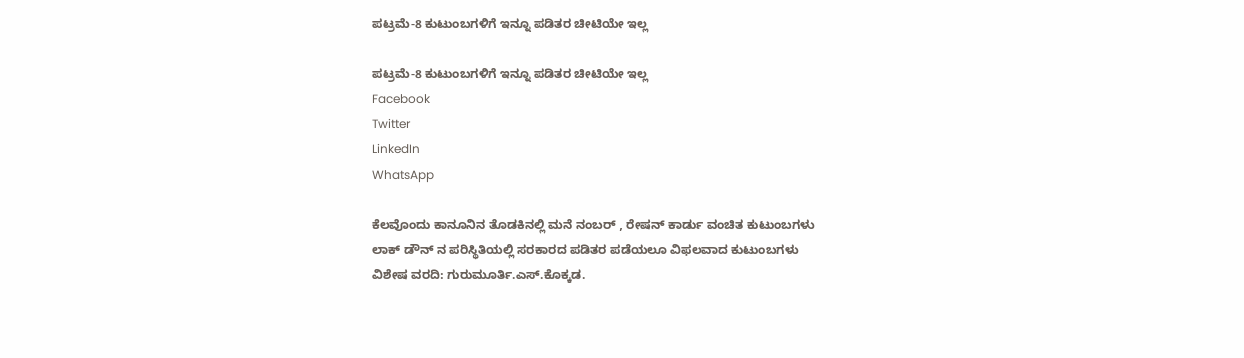ಪಟ್ರಮೆ-8 ಕುಟುಂಬಗಳಿಗೆ ಇನ್ನೂ ಪಡಿತರ ಚೀಟಿಯೇ ಇಲ್ಲ

ಪಟ್ರಮೆ-8 ಕುಟುಂಬಗಳಿಗೆ ಇನ್ನೂ ಪಡಿತರ ಚೀಟಿಯೇ ಇಲ್ಲ
Facebook
Twitter
LinkedIn
WhatsApp

ಕೆಲವೊಂದು ಕಾನೂನಿನ ತೊಡಕಿನಲ್ಲಿ ಮನೆ ನಂಬರ್ , ರೇಷನ್ ಕಾರ್ಡು ವಂಚಿತ ಕುಟುಂಬಗಳು
ಲಾಕ್ ಡೌನ್ ನ ಪರಿಸ್ಥಿತಿಯಲ್ಲಿ ಸರಕಾರದ ಪಡಿತರ ಪಡೆಯಲೂ ವಿಫಲವಾದ ಕುಟುಂಬಗಳು
ವಿಶೇಷ ವರದಿ: ಗುರುಮೂರ್ತಿ.ಎಸ್.ಕೊಕ್ಕಡ.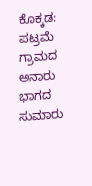ಕೊಕ್ಕಡ: ಪಟ್ರಮೆ ಗ್ರಾಮದ ಅನಾರು ಭಾಗದ ಸುಮಾರು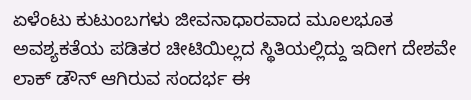ಏಳೆಂಟು ಕುಟುಂಬಗಳು ಜೀವನಾಧಾರವಾದ ಮೂಲಭೂತ ಅವಶ್ಯಕತೆಯ ಪಡಿತರ ಚೀಟಿಯಿಲ್ಲದ ಸ್ಥಿತಿಯಲ್ಲಿದ್ದು ಇದೀಗ ದೇಶವೇ ಲಾಕ್ ಡೌನ್ ಆಗಿರುವ ಸಂದರ್ಭ ಈ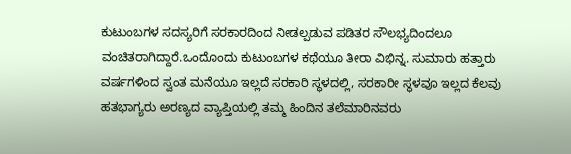ಕುಟುಂಬಗಳ ಸದಸ್ಯರಿಗೆ ಸರಕಾರದಿಂದ ನೀಡಲ್ಪಡುವ ಪಡಿತರ ಸೌಲಭ್ಯದಿಂದಲೂ ವಂಚಿತರಾಗಿದ್ದಾರೆ.ಒಂದೊಂದು ಕುಟುಂಬಗಳ ಕಥೆಯೂ ತೀರಾ ವಿಭಿನ್ನ. ಸುಮಾರು ಹತ್ತಾರು ವರ್ಷಗಳಿಂದ ಸ್ವಂತ ಮನೆಯೂ ಇಲ್ಲದೆ ಸರಕಾರಿ ಸ್ಥಳದಲ್ಲಿ, ಸರಕಾರೀ ಸ್ಥಳವೂ ಇಲ್ಲದ ಕೆಲವು ಹತಭಾಗ್ಯರು ಅರಣ್ಯದ ವ್ಯಾಪ್ತಿಯಲ್ಲಿ ತಮ್ಮ ಹಿಂದಿನ ತಲೆಮಾರಿನವರು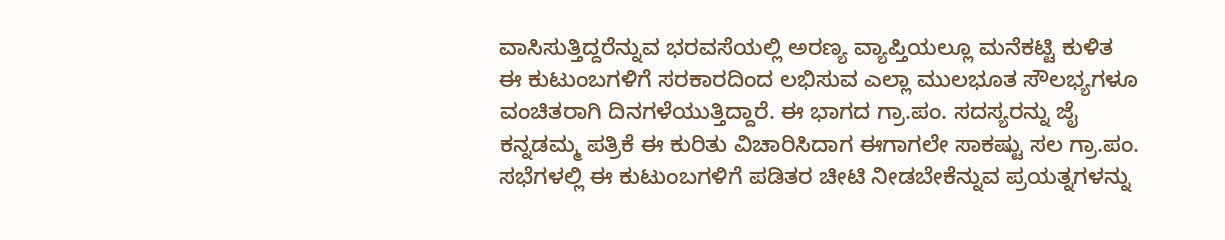ವಾಸಿಸುತ್ತಿದ್ದರೆನ್ನುವ ಭರವಸೆಯಲ್ಲಿ ಅರಣ್ಯ ವ್ಯಾಪ್ತಿಯಲ್ಲೂ ಮನೆಕಟ್ಟಿ ಕುಳಿತ ಈ ಕುಟುಂಬಗಳಿಗೆ ಸರಕಾರದಿಂದ ಲಭಿಸುವ ಎಲ್ಲಾ ಮುಲಭೂತ ಸೌಲಭ್ಯಗಳೂ ವಂಚಿತರಾಗಿ ದಿನಗಳೆಯುತ್ತಿದ್ದಾರೆ. ಈ ಭಾಗದ ಗ್ರಾ.ಪಂ. ಸದಸ್ಯರನ್ನು ಜೈ ಕನ್ನಡಮ್ಮ ಪತ್ರಿಕೆ ಈ ಕುರಿತು ವಿಚಾರಿಸಿದಾಗ ಈಗಾಗಲೇ ಸಾಕಷ್ಟು ಸಲ ಗ್ರಾ.ಪಂ. ಸಭೆಗಳಲ್ಲಿ ಈ ಕುಟುಂಬಗಳಿಗೆ ಪಡಿತರ ಚೀಟಿ ನೀಡಬೇಕೆನ್ನುವ ಪ್ರಯತ್ನಗಳನ್ನು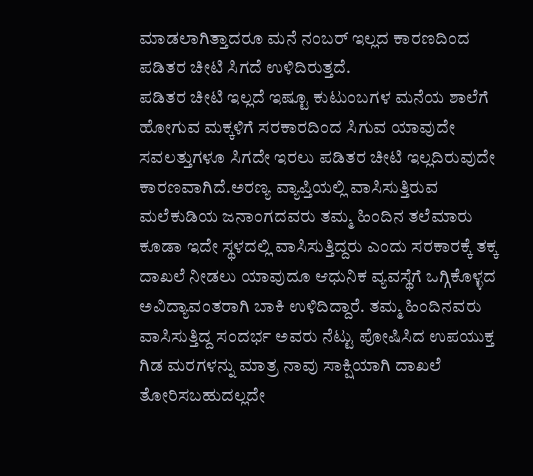ಮಾಡಲಾಗಿತ್ತಾದರೂ ಮನೆ ನಂಬರ್ ಇಲ್ಲದ ಕಾರಣದಿಂದ ಪಡಿತರ ಚೀಟಿ ಸಿಗದೆ ಉಳಿದಿರುತ್ತದೆ.
ಪಡಿತರ ಚೀಟಿ ಇಲ್ಲದೆ ಇಷ್ಟೂ ಕುಟುಂಬಗಳ ಮನೆಯ ಶಾಲೆಗೆ ಹೋಗುವ ಮಕ್ಕಳಿಗೆ ಸರಕಾರದಿಂದ ಸಿಗುವ ಯಾವುದೇ ಸವಲತ್ತುಗಳೂ ಸಿಗದೇ ಇರಲು ಪಡಿತರ ಚೀಟಿ ಇಲ್ಲದಿರುವುದೇ ಕಾರಣವಾಗಿದೆ.ಅರಣ್ಯ ವ್ಯಾಪ್ತಿಯಲ್ಲಿ ವಾಸಿಸುತ್ತಿರುವ ಮಲೆಕುಡಿಯ ಜನಾಂಗದವರು ತಮ್ಮ ಹಿಂದಿನ ತಲೆಮಾರು ಕೂಡಾ ಇದೇ ಸ್ಥಳದಲ್ಲಿ ವಾಸಿಸುತ್ತಿದ್ದರು ಎಂದು ಸರಕಾರಕ್ಕೆ ತಕ್ಕ ದಾಖಲೆ ನೀಡಲು ಯಾವುದೂ ಆಧುನಿಕ ವ್ಯವಸ್ಥೆಗೆ ಒಗ್ಗಿಕೊಳ್ಳದ ಅವಿದ್ಯಾವಂತರಾಗಿ ಬಾಕಿ ಉಳಿದಿದ್ದಾರೆ. ತಮ್ಮ ಹಿಂದಿನವರು ವಾಸಿಸುತ್ತಿದ್ದ ಸಂದರ್ಭ ಅವರು ನೆಟ್ಟು ಪೋಷಿಸಿದ ಉಪಯುಕ್ತ ಗಿಡ ಮರಗಳನ್ನು ಮಾತ್ರ ನಾವು ಸಾಕ್ಷಿಯಾಗಿ ದಾಖಲೆ ತೋರಿಸಬಹುದಲ್ಲದೇ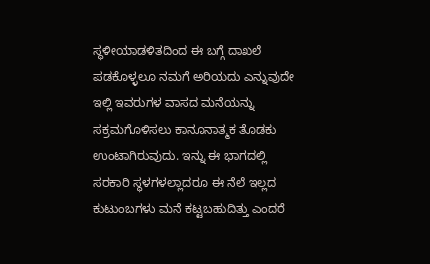ಸ್ಥಳೀಯಾಡಳಿತದಿಂದ ಈ ಬಗ್ಗೆ ದಾಖಲೆ ಪಡಕೊಳ್ಳಲೂ ನಮಗೆ ಅರಿಯದು ಎನ್ನುವುದೇ ಇಲ್ಲಿ ಇವರುಗಳ ವಾಸದ ಮನೆಯನ್ನು ಸಕ್ರಮಗೊಳಿಸಲು ಕಾನೂನಾತ್ಮಕ ತೊಡಕು ಉಂಟಾಗಿರುವುದು. ಇನ್ನು ಈ ಭಾಗದಲ್ಲಿ ಸರಕಾರಿ ಸ್ಥಳಗಳಲ್ಲಾದರೂ ಈ ನೆಲೆ ಇಲ್ಲದ ಕುಟುಂಬಗಳು ಮನೆ ಕಟ್ಟಬಹುದಿತ್ತು ಎಂದರೆ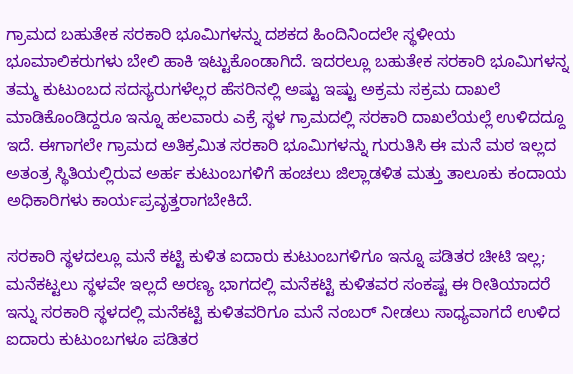ಗ್ರಾಮದ ಬಹುತೇಕ ಸರಕಾರಿ ಭೂಮಿಗಳನ್ನು ದಶಕದ ಹಿಂದಿನಿಂದಲೇ ಸ್ಥಳೀಯ ಭೂಮಾಲಿಕರುಗಳು ಬೇಲಿ ಹಾಕಿ ಇಟ್ಟುಕೊಂಡಾಗಿದೆ. ಇದರಲ್ಲೂ ಬಹುತೇಕ ಸರಕಾರಿ ಭೂಮಿಗಳನ್ನ ತಮ್ಮ ಕುಟುಂಬದ ಸದಸ್ಯರುಗಳೆಲ್ಲರ ಹೆಸರಿನಲ್ಲಿ ಅಷ್ಟು ಇಷ್ಟು ಅಕ್ರಮ ಸಕ್ರಮ ದಾಖಲೆ ಮಾಡಿಕೊಂಡಿದ್ದರೂ ಇನ್ನೂ ಹಲವಾರು ಎಕ್ರೆ ಸ್ಥಳ ಗ್ರಾಮದಲ್ಲಿ ಸರಕಾರಿ ದಾಖಲೆಯಲ್ಲೆ ಉಳಿದದ್ದೂ ಇದೆ. ಈಗಾಗಲೇ ಗ್ರಾಮದ ಅತಿಕ್ರಮಿತ ಸರಕಾರಿ ಭೂಮಿಗಳನ್ನು ಗುರುತಿಸಿ ಈ ಮನೆ ಮಠ ಇಲ್ಲದ ಅತಂತ್ರ ಸ್ಥಿತಿಯಲ್ಲಿರುವ ಅರ್ಹ ಕುಟುಂಬಗಳಿಗೆ ಹಂಚಲು ಜಿಲ್ಲಾಡಳಿತ ಮತ್ತು ತಾಲೂಕು ಕಂದಾಯ ಅಧಿಕಾರಿಗಳು ಕಾರ್ಯಪ್ರವೃತ್ತರಾಗಬೇಕಿದೆ.

ಸರಕಾರಿ ಸ್ಥಳದಲ್ಲೂ ಮನೆ ಕಟ್ಟಿ ಕುಳಿತ ಐದಾರು ಕುಟುಂಬಗಳಿಗೂ ಇನ್ನೂ ಪಡಿತರ ಚೀಟಿ ಇಲ್ಲ;
ಮನೆಕಟ್ಟಲು ಸ್ಥಳವೇ ಇಲ್ಲದೆ ಅರಣ್ಯ ಭಾಗದಲ್ಲಿ ಮನೆಕಟ್ಟಿ ಕುಳಿತವರ ಸಂಕಷ್ಟ ಈ ರೀತಿಯಾದರೆ ಇನ್ನು ಸರಕಾರಿ ಸ್ಥಳದಲ್ಲಿ ಮನೆಕಟ್ಟಿ ಕುಳಿತವರಿಗೂ ಮನೆ ನಂಬರ್ ನೀಡಲು ಸಾಧ್ಯವಾಗದೆ ಉಳಿದ ಐದಾರು ಕುಟುಂಬಗಳೂ ಪಡಿತರ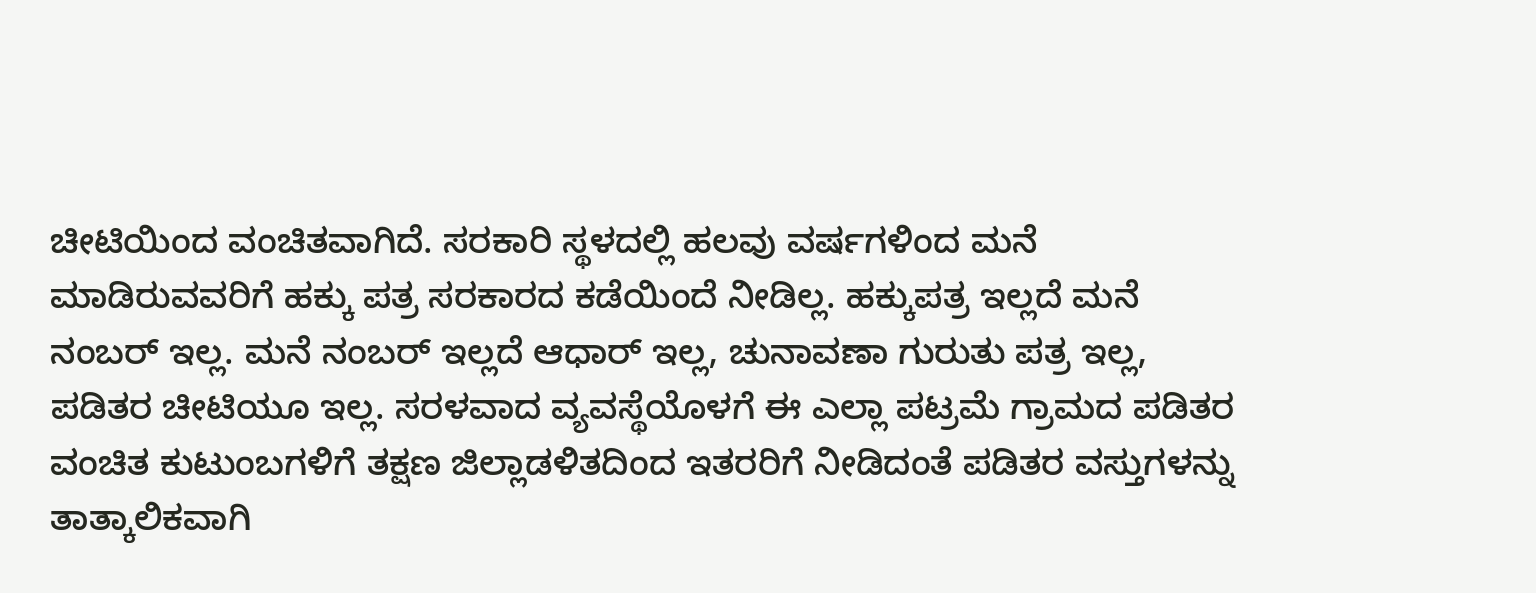ಚೀಟಿಯಿಂದ ವಂಚಿತವಾಗಿದೆ. ಸರಕಾರಿ ಸ್ಥಳದಲ್ಲಿ ಹಲವು ವರ್ಷಗಳಿಂದ ಮನೆ ಮಾಡಿರುವವರಿಗೆ ಹಕ್ಕು ಪತ್ರ ಸರಕಾರದ ಕಡೆಯಿಂದೆ ನೀಡಿಲ್ಲ. ಹಕ್ಕುಪತ್ರ ಇಲ್ಲದೆ ಮನೆ ನಂಬರ್ ಇಲ್ಲ. ಮನೆ ನಂಬರ್ ಇಲ್ಲದೆ ಆಧಾರ್ ಇಲ್ಲ, ಚುನಾವಣಾ ಗುರುತು ಪತ್ರ ಇಲ್ಲ, ಪಡಿತರ ಚೀಟಿಯೂ ಇಲ್ಲ. ಸರಳವಾದ ವ್ಯವಸ್ಥೆಯೊಳಗೆ ಈ ಎಲ್ಲಾ ಪಟ್ರಮೆ ಗ್ರಾಮದ ಪಡಿತರ ವಂಚಿತ ಕುಟುಂಬಗಳಿಗೆ ತಕ್ಷಣ ಜಿಲ್ಲಾಡಳಿತದಿಂದ ಇತರರಿಗೆ ನೀಡಿದಂತೆ ಪಡಿತರ ವಸ್ತುಗಳನ್ನು ತಾತ್ಕಾಲಿಕವಾಗಿ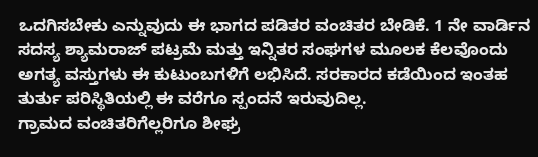ಒದಗಿಸಬೇಕು ಎನ್ನುವುದು ಈ ಭಾಗದ ಪಡಿತರ ವಂಚಿತರ ಬೇಡಿಕೆ. 1 ನೇ ವಾರ್ಡಿನ ಸದಸ್ಯ ಶ್ಯಾಮರಾಜ್ ಪಟ್ರಮೆ ಮತ್ತು ಇನ್ನಿತರ ಸಂಘಗಳ ಮೂಲಕ ಕೆಲವೊಂದು ಅಗತ್ಯ ವಸ್ತುಗಳು ಈ ಕುಟುಂಬಗಳಿಗೆ ಲಭಿಸಿದೆ. ಸರಕಾರದ ಕಡೆಯಿಂದ ಇಂತಹ ತುರ್ತು ಪರಿಸ್ಥಿತಿಯಲ್ಲಿ ಈ ವರೆಗೂ ಸ್ಪಂದನೆ ಇರುವುದಿಲ್ಲ.
ಗ್ರಾಮದ ವಂಚಿತರಿಗೆಲ್ಲರಿಗೂ ಶೀಘ್ರ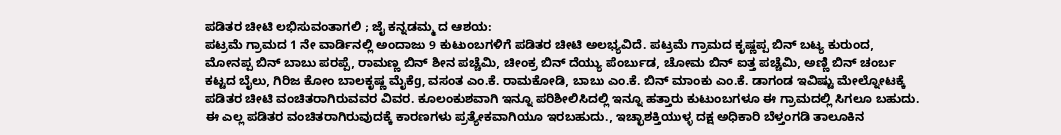ಪಡಿತರ ಚೀಟಿ ಲಭಿಸುವಂತಾಗಲಿ ; ಜೈ ಕನ್ನಡಮ್ಮ ದ ಆಶಯ:
ಪಟ್ರಮೆ ಗ್ರಾಮದ 1 ನೇ ವಾರ್ಡಿನಲ್ಲಿ ಅಂದಾಜು 9 ಕುಟುಂಬಗಳಿಗೆ ಪಡಿತರ ಚೀಟಿ ಅಲಭ್ಯವಿದೆ. ಪಟ್ರಮೆ ಗ್ರಾಮದ ಕೃಷ್ಣಪ್ಪ ಬಿನ್ ಬಟ್ಯ ಕುರುಂದ, ಮೋನಪ್ಪ ಬಿನ್ ಬಾಬು ಪರಪ್ಪೆ, ರಾಮಣ್ಣ ಬಿನ್ ಶೀನ ಪಚ್ಚೆಮಿ, ಚೀಂಕ್ರ ಬಿನ್ ದೆಯ್ಯು ಪೆಂರ್ಬುಡ, ಚೋಮ ಬಿನ್ ಐತ್ತ ಪಚ್ಚೆಮಿ, ಅಣ್ಣಿ ಬಿನ್ ಚಂರ್ಬ ಕಟ್ಟದ ಬೈಲು, ಗಿರಿಜ ಕೋಂ ಬಾಲಕೃಷ್ಣ ಮೈಕೆg, ವಸಂತ ಎಂ.ಕೆ. ರಾಮಕೋಡಿ, ಬಾಬು ಎಂ.ಕೆ. ಬಿನ್ ಮಾಂಕು ಎಂ.ಕೆ. ಡಾಗಂಡ ಇವಿಷ್ಟು ಮೇಲ್ನೋಟಕ್ಕೆ ಪಡಿತರ ಚೀಟಿ ವಂಚಿತರಾಗಿರುವವರ ವಿವರ. ಕೂಲಂಕುಶವಾಗಿ ಇನ್ನೂ ಪರಿಶೀಲಿಸಿದಲ್ಲಿ ಇನ್ನೂ ಹತ್ತಾರು ಕುಟುಂಬಗಳೂ ಈ ಗ್ರಾಮದಲ್ಲಿ ಸಿಗಲೂ ಬಹುದು. ಈ ಎಲ್ಲ ಪಡಿತರ ವಂಚಿತರಾಗಿರುವುದಕ್ಕೆ ಕಾರಣಗಳು ಪ್ರತ್ಯೇಕವಾಗಿಯೂ ಇರಬಹುದು., ಇಚ್ಛಾಶಕ್ತಿಯುಳ್ಳ ದಕ್ಷ ಅಧಿಕಾರಿ ಬೆಳ್ತಂಗಡಿ ತಾಲೂಕಿನ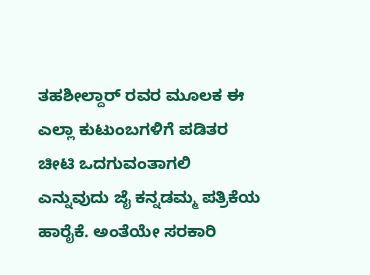ತಹಶೀಲ್ದಾರ್ ರವರ ಮೂಲಕ ಈ ಎಲ್ಲಾ ಕುಟುಂಬಗಳಿಗೆ ಪಡಿತರ ಚೀಟಿ ಒದಗುವಂತಾಗಲಿ ಎನ್ನುವುದು ಜೈ ಕನ್ನಡಮ್ಮ ಪತ್ರಿಕೆಯ ಹಾರೈಕೆ. ಅಂತೆಯೇ ಸರಕಾರಿ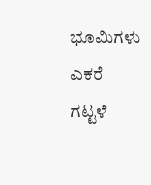ಭೂಮಿಗಳು ಎಕರೆ ಗಟ್ಟಳೆ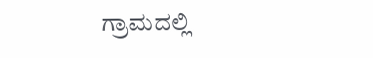ಗ್ರಾಮದಲ್ಲಿ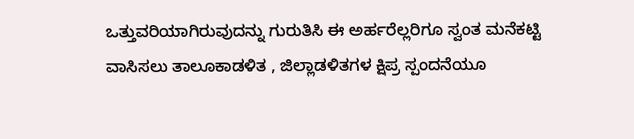ಒತ್ತುವರಿಯಾಗಿರುವುದನ್ನು ಗುರುತಿಸಿ ಈ ಅರ್ಹರೆಲ್ಲರಿಗೂ ಸ್ವಂತ ಮನೆಕಟ್ಟಿ ವಾಸಿಸಲು ತಾಲೂಕಾಡಳಿತ , ಜಿಲ್ಲಾಡಳಿತಗಳ ಕ್ಷಿಪ್ರ ಸ್ಪಂದನೆಯೂ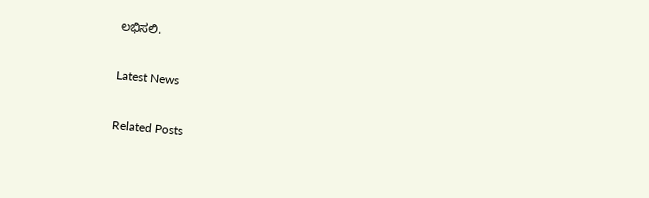ಲಭಿಸಲಿ.

Latest News

Related Posts